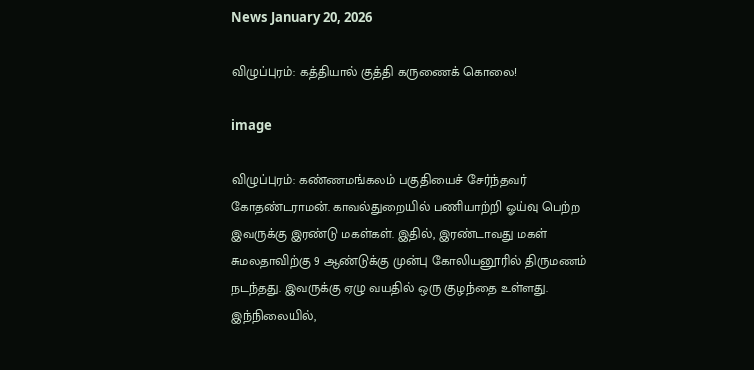News January 20, 2026

விழுப்புரம்: கத்தியால் குத்தி கருணைக் கொலை!

image

விழுப்புரம்: கண்ணமங்கலம் பகுதியைச் சேர்ந்தவர் கோதண்டராமன். காவல்துறையில் பணியாற்றி ஓய்வு பெற்ற இவருக்கு இரண்டு மகள்கள். இதில், இரண்டாவது மகள் சுமலதாவிற்கு 9 ஆண்டுக்கு முன்பு கோலியனூரில் திருமணம் நடந்தது. இவருக்கு ஏழு வயதில் ஒரு குழந்தை உள்ளது. இந்நிலையில்,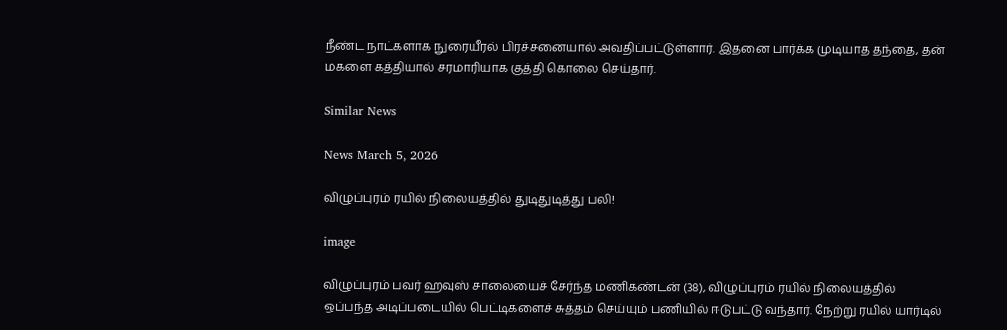நீண்ட நாட்களாக நுரையீரல் பிரச்சனையால் அவதிப்பட்டுள்ளார். இதனை பார்க்க முடியாத தந்தை, தன் மகளை கத்தியால் சரமாரியாக குத்தி கொலை செய்தார்.

Similar News

News March 5, 2026

விழுப்புரம் ரயில் நிலையத்தில் துடிதுடித்து பலி!

image

விழுப்புரம் பவர் ஹவுஸ் சாலையைச் சேர்ந்த மணிகண்டன் (38), விழுப்புரம் ரயில் நிலையத்தில் ஒப்பந்த அடிப்படையில் பெட்டிகளைச் சுத்தம் செய்யும் பணியில் ஈடுபட்டு வந்தார். நேற்று ரயில் யார்டில்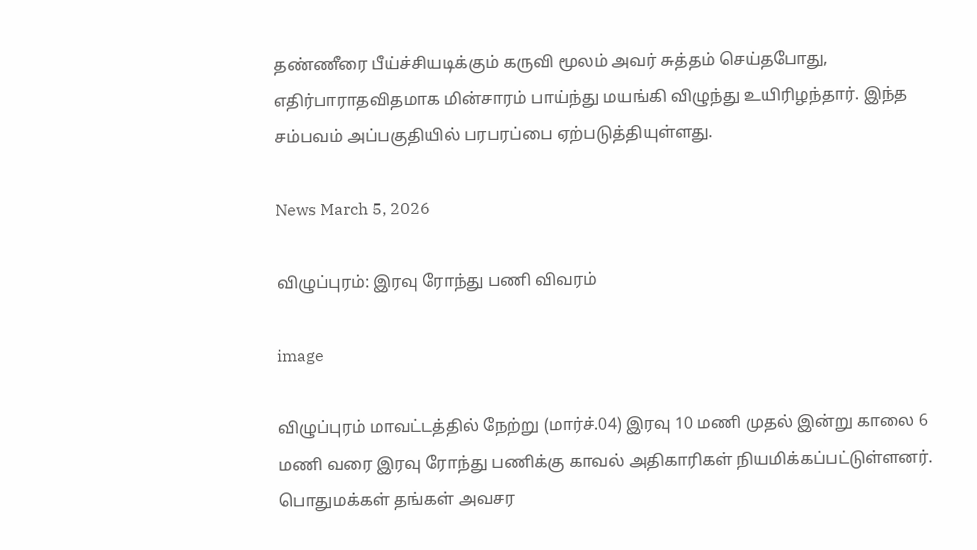தண்ணீரை பீய்ச்சியடிக்கும் கருவி மூலம் அவர் சுத்தம் செய்தபோது, எதிர்பாராதவிதமாக மின்சாரம் பாய்ந்து மயங்கி விழுந்து உயிரிழந்தார். இந்த சம்பவம் அப்பகுதியில் பரபரப்பை ஏற்படுத்தியுள்ளது.

News March 5, 2026

விழுப்புரம்: இரவு ரோந்து பணி விவரம்

image

விழுப்புரம் மாவட்டத்தில் நேற்று (மார்ச்.04) இரவு 10 மணி முதல் இன்று காலை 6 மணி வரை இரவு ரோந்து பணிக்கு காவல் அதிகாரிகள் நியமிக்கப்பட்டுள்ளனர். பொதுமக்கள் தங்கள் அவசர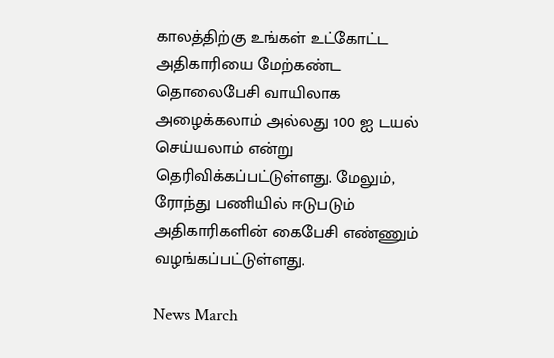காலத்திற்கு உங்கள் உட்கோட்ட அதிகாரியை மேற்கண்ட தொலைபேசி வாயிலாக அழைக்கலாம் அல்லது 100 ஐ டயல் செய்யலாம் என்று தெரிவிக்கப்பட்டுள்ளது. மேலும், ரோந்து பணியில் ஈடுபடும் அதிகாரிகளின் கைபேசி எண்ணும் வழங்கப்பட்டுள்ளது.

News March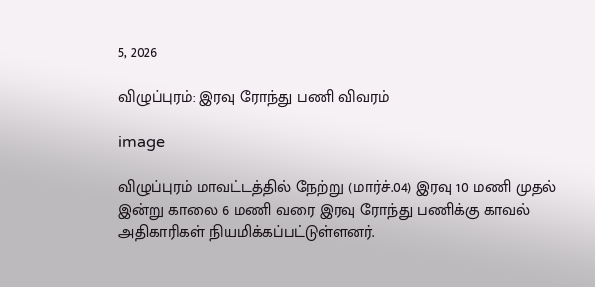5, 2026

விழுப்புரம்: இரவு ரோந்து பணி விவரம்

image

விழுப்புரம் மாவட்டத்தில் நேற்று (மார்ச்.04) இரவு 10 மணி முதல் இன்று காலை 6 மணி வரை இரவு ரோந்து பணிக்கு காவல் அதிகாரிகள் நியமிக்கப்பட்டுள்ளனர்.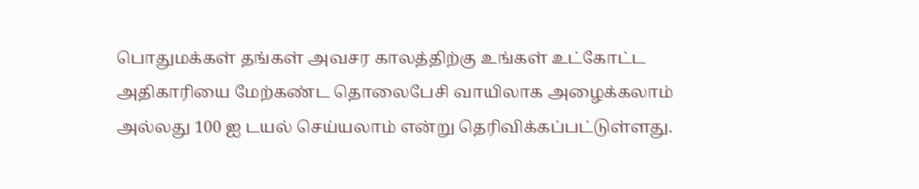பொதுமக்கள் தங்கள் அவசர காலத்திற்கு உங்கள் உட்கோட்ட அதிகாரியை மேற்கண்ட தொலைபேசி வாயிலாக அழைக்கலாம் அல்லது 100 ஐ டயல் செய்யலாம் என்று தெரிவிக்கப்பட்டுள்ளது.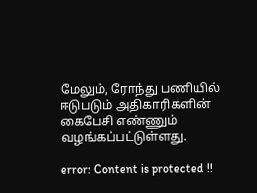மேலும், ரோந்து பணியில் ஈடுபடும் அதிகாரிகளின் கைபேசி எண்ணும் வழங்கப்பட்டுள்ளது.

error: Content is protected !!